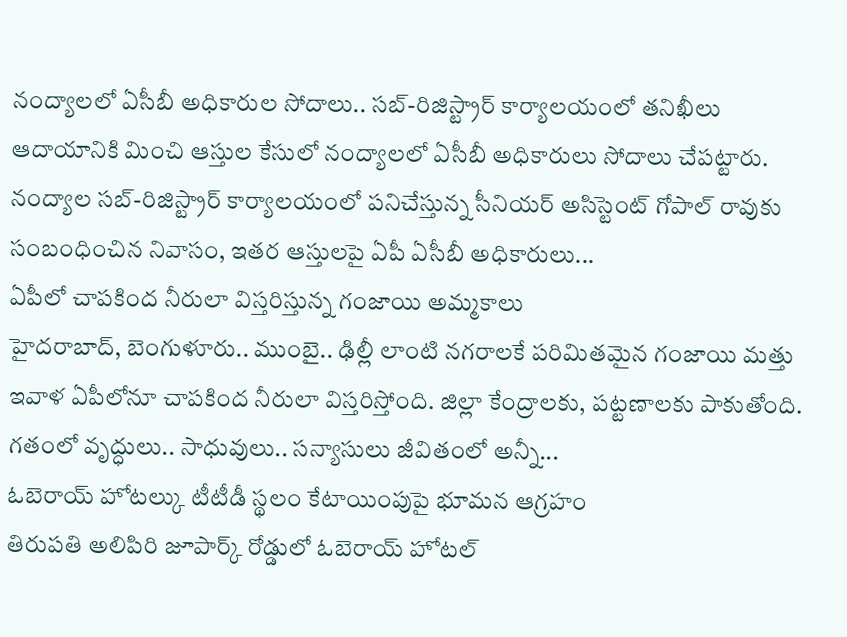నంద్యాలలో ఏసీబీ అధికారుల సోదాలు.. సబ్-రిజిస్ట్రార్ కార్యాలయంలో తనిఖీలు
ఆదాయానికి మించి ఆస్తుల కేసులో నంద్యాలలో ఏసీబీ అధికారులు సోదాలు చేపట్టారు. నంద్యాల సబ్-రిజిస్ట్రార్ కార్యాలయంలో పనిచేస్తున్న సీనియర్ అసిస్టెంట్ గోపాల్ రావుకు సంబంధించిన నివాసం, ఇతర ఆస్తులపై ఏపీ ఏసీబీ అధికారులు...
ఏపీలో చాపకింద నీరులా విస్తరిస్తున్న గంజాయి అమ్మకాలు
హైదరాబాద్, బెంగుళూరు.. ముంబై.. ఢిల్లీ లాంటి నగరాలకే పరిమితమైన గంజాయి మత్తు ఇవాళ ఏపీలోనూ చాపకింద నీరులా విస్తరిస్తోంది. జిల్లా కేంద్రాలకు, పట్టణాలకు పాకుతోంది. గతంలో వృద్ధులు.. సాధువులు.. సన్యాసులు జీవితంలో అన్నీ...
ఓబెరాయ్ హోటల్కు టీటీడీ స్థలం కేటాయింపుపై భూమన ఆగ్రహం
తిరుపతి అలిపిరి జూపార్క్ రోడ్డులో ఓబెరాయ్ హోటల్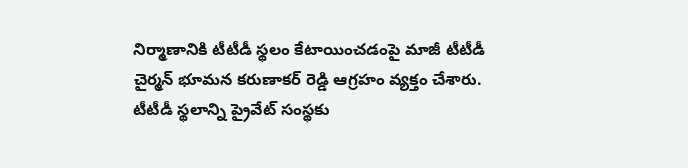నిర్మాణానికి టీటీడీ స్థలం కేటాయించడంపై మాజీ టీటీడీ చైర్మన్ భూమన కరుణాకర్ రెడ్డి ఆగ్రహం వ్యక్తం చేశారు. టీటీడీ స్థలాన్ని ప్రైవేట్ సంస్థకు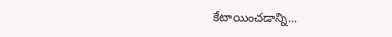కేటాయించడాన్ని...